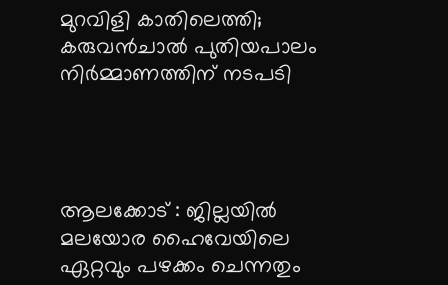മുറവിളി കാതിലെത്തി; കരുവന്‍ചാല്‍ പുതിയപാലം നിര്‍മ്മാണത്തിന് നടപടി




ആലക്കോട് : ജില്ലയില്‍ മലയോര ഹൈവേയിലെ ഏറ്റവും പഴക്കം ചെന്നതും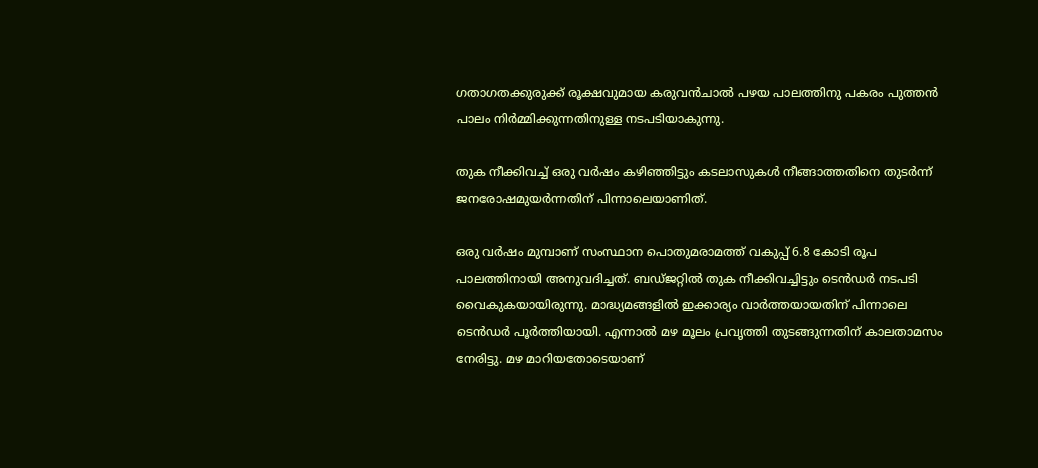ഗതാഗതക്കുരുക്ക് രൂക്ഷവുമായ കരുവന്‍ചാല്‍ പഴയ പാലത്തിനു പകരം പുത്തന്‍ പാലം നിര്‍മ്മിക്കുന്നതിനുള്ള നടപടിയാകുന്നു.

തുക നീക്കിവച്ച്‌ ഒരു വര്‍ഷം കഴിഞ്ഞിട്ടും കടലാസുകള്‍ നീങ്ങാത്തതിനെ തുടര്‍ന്ന് ജനരോഷമുയര്‍ന്നതിന് പിന്നാലെയാണിത്.

ഒരു വര്‍ഷം മുമ്പാണ് സംസ്ഥാന പൊതുമരാമത്ത് വകുപ്പ് 6.8 കോടി രൂപ പാലത്തിനായി അനുവദിച്ചത്. ബഡ്ജറ്റില്‍ തുക നീക്കിവച്ചിട്ടും ടെന്‍ഡര്‍ നടപടി വൈകുകയായിരുന്നു. മാദ്ധ്യമങ്ങളില്‍ ഇക്കാര്യം വാര്‍ത്തയായതിന് പിന്നാലെ ടെന്‍ഡര്‍ പൂര്‍ത്തിയായി. എന്നാല്‍ മഴ മൂലം പ്രവൃത്തി തുടങ്ങുന്നതിന് കാലതാമസം നേരിട്ടു. മഴ മാറിയതോടെയാണ്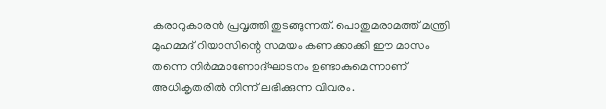കരാറുകാരന്‍ പ്രവൃത്തി തുടങ്ങുന്നത്. പൊതുമരാമത്ത് മന്ത്രി മുഹമ്മദ് റിയാസിന്റെ സമയം കണക്കാക്കി ഈ മാസം തന്നെ നിര്‍മ്മാണോദ്ഘാടനം ഉണ്ടാകുമെന്നാണ് അധികൃതരില്‍ നിന്ന് ലഭിക്കുന്ന വിവരം.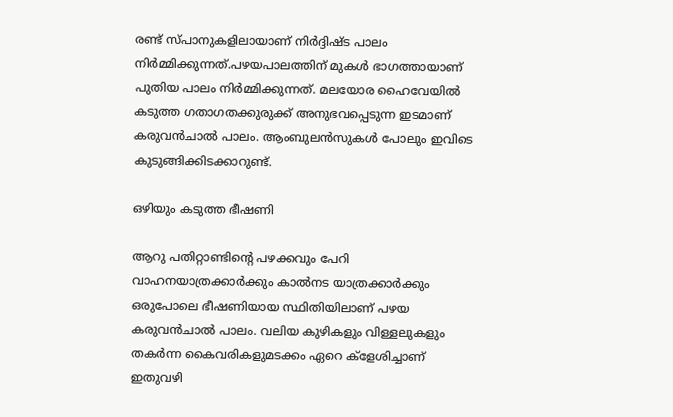രണ്ട് സ്പാനുകളിലായാണ് നിര്‍ദ്ദിഷ്ട പാലം നിര്‍മ്മിക്കുന്നത്.പഴയപാലത്തിന് മുകള്‍ ഭാഗത്തായാണ് പുതിയ പാലം നിര്‍മ്മിക്കുന്നത്. മലയോര ഹൈവേയില്‍ കടുത്ത ഗതാഗതക്കുരുക്ക് അനുഭവപ്പെടുന്ന ഇടമാണ് കരുവന്‍ചാല്‍ പാലം. ആംബുലന്‍സുകള്‍ പോലും ഇവിടെ കുടുങ്ങിക്കിടക്കാറുണ്ട്.

ഒഴിയും കടുത്ത ഭീഷണി

ആറു പതിറ്റാണ്ടിന്റെ പഴക്കവും പേറി വാഹനയാത്രക്കാര്‍ക്കും കാല്‍നട യാത്രക്കാര്‍ക്കും ഒരുപോലെ ഭീഷണിയായ സ്ഥിതിയിലാണ് പഴയ കരുവന്‍ചാല്‍ പാലം. വലിയ കുഴികളും വിള്ളലുകളും തകര്‍ന്ന കൈവരികളുമടക്കം ഏറെ ക്ളേശിച്ചാണ് ഇതുവഴി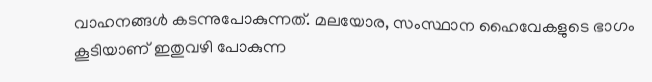വാഹനങ്ങള്‍ കടന്നുപോകുന്നത്. മലയോര, സംസ്ഥാന ഹൈവേകളുടെ ഭാഗം കൂടിയാണ് ഇതുവഴി പോകുന്ന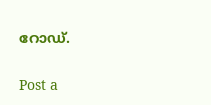റോഡ്.

Post a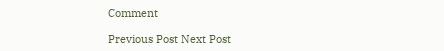Comment

Previous Post Next Post